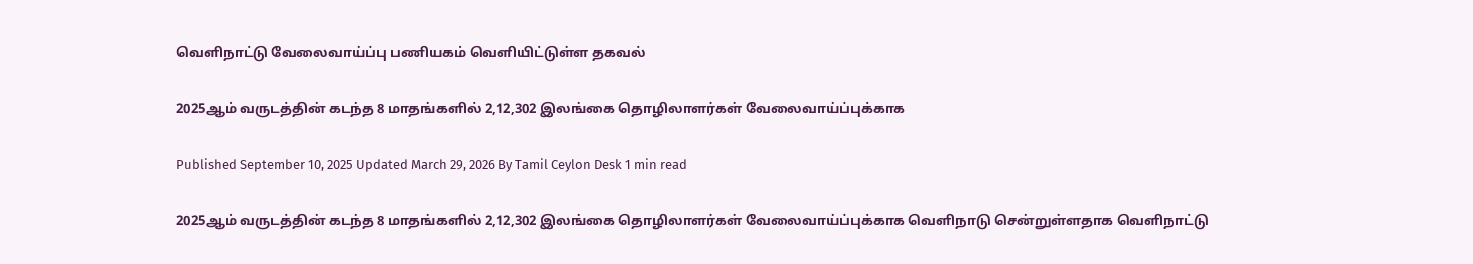வெளிநாட்டு வேலைவாய்ப்பு பணியகம் வெளியிட்டுள்ள தகவல்

2025ஆம் வருடத்தின் கடந்த 8 மாதங்களில் 2,12,302 இலங்கை தொழிலாளர்கள் வேலைவாய்ப்புக்காக

Published September 10, 2025 Updated March 29, 2026 By Tamil Ceylon Desk 1 min read

2025ஆம் வருடத்தின் கடந்த 8 மாதங்களில் 2,12,302 இலங்கை தொழிலாளர்கள் வேலைவாய்ப்புக்காக வெளிநாடு சென்றுள்ளதாக வெளிநாட்டு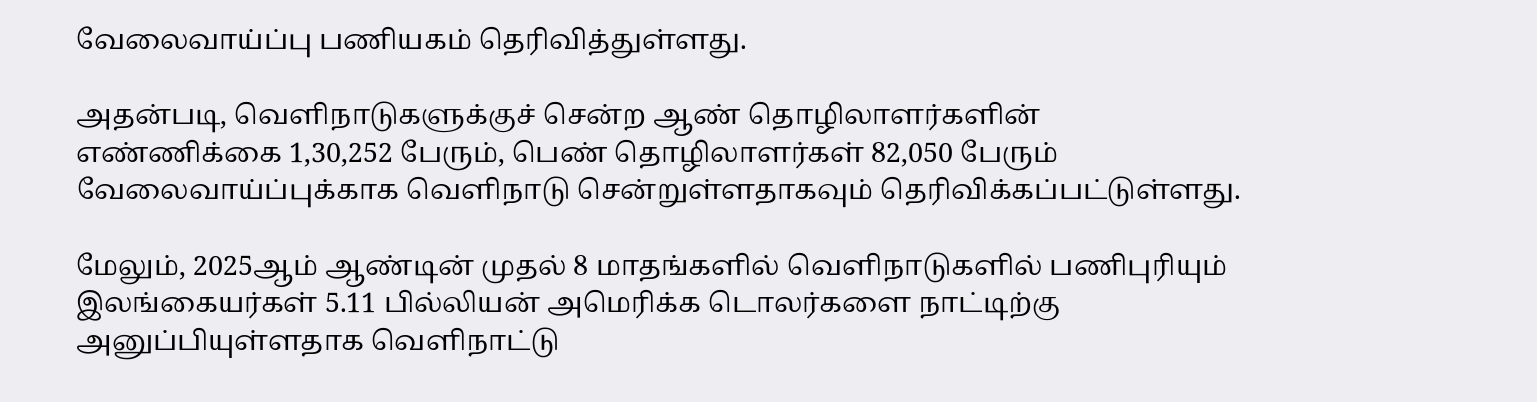வேலைவாய்ப்பு பணியகம் தெரிவித்துள்ளது.

அதன்படி, வெளிநாடுகளுக்குச் சென்ற ஆண் தொழிலாளர்களின் எண்ணிக்கை 1,30,252 பேரும், பெண் தொழிலாளர்கள் 82,050 பேரும் வேலைவாய்ப்புக்காக வெளிநாடு சென்றுள்ளதாகவும் தெரிவிக்கப்பட்டுள்ளது.

மேலும், 2025ஆம் ஆண்டின் முதல் 8 மாதங்களில் வெளிநாடுகளில் பணிபுரியும் இலங்கையர்கள் 5.11 பில்லியன் அமெரிக்க டொலர்களை நாட்டிற்கு அனுப்பியுள்ளதாக வெளிநாட்டு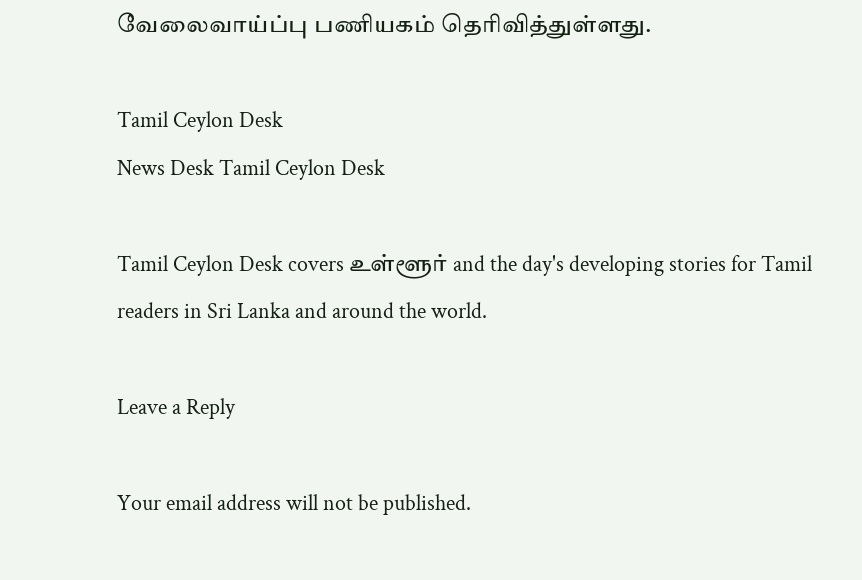வேலைவாய்ப்பு பணியகம் தெரிவித்துள்ளது.

Tamil Ceylon Desk
News Desk Tamil Ceylon Desk

Tamil Ceylon Desk covers உள்ளூர் and the day's developing stories for Tamil readers in Sri Lanka and around the world.

Leave a Reply

Your email address will not be published.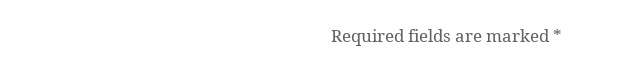Required fields are marked *